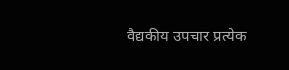वैद्यकीय उपचार प्रत्येक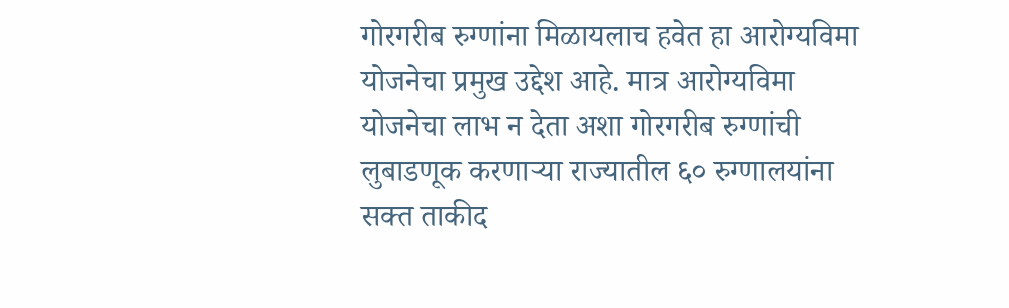गोरगरीब रुग्णांना मिळायलाच हवेत हा आरोग्यविमा योजनेचा प्रमुख उद्देश आहे. मात्र आरोग्यविमा योजनेचा लाभ न देता अशा गोरगरीब रुग्णांची लुबाडणूक करणाऱ्या राज्यातील ६० रुग्णालयांना सक्त ताकीद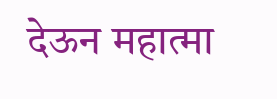देऊन महात्मा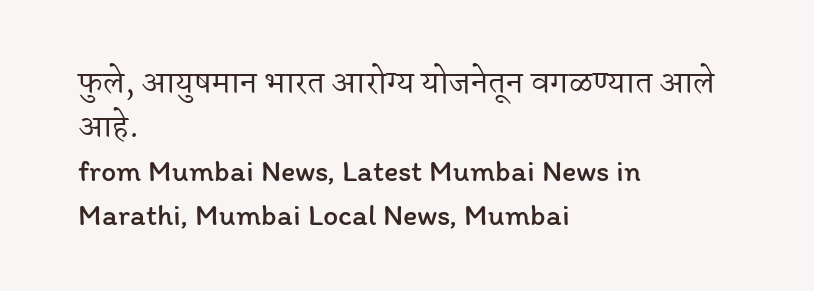फुले, आयुषमान भारत आरोग्य योजनेतून वगळण्यात आले आहे.
from Mumbai News, Latest Mumbai News in Marathi, Mumbai Local News, Mumbai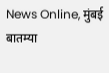News Online, मुंबई बातम्या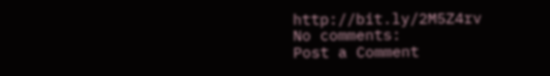http://bit.ly/2M5Z4rv
No comments:
Post a Comment